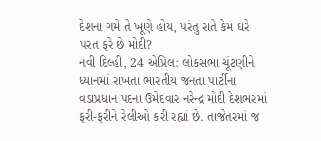દેશના ગમે તે ખૂણે હોય, પરંતુ રાતે કેમ ઘરે પરત ફરે છે મોદી?
નવી દિલ્હી, 24 એપ્રિલ: લોકસભા ચૂંટણીને ધ્યાનમાં રાખતા ભારતીય જનતા પાર્ટીના વડાપ્રધાન પદના ઉમેદવાર નરેન્દ્ર મોદી દેશભરમાં ફરી-ફરીને રેલીઓ કરી રહ્યાં છે. તાજેતરમાં જ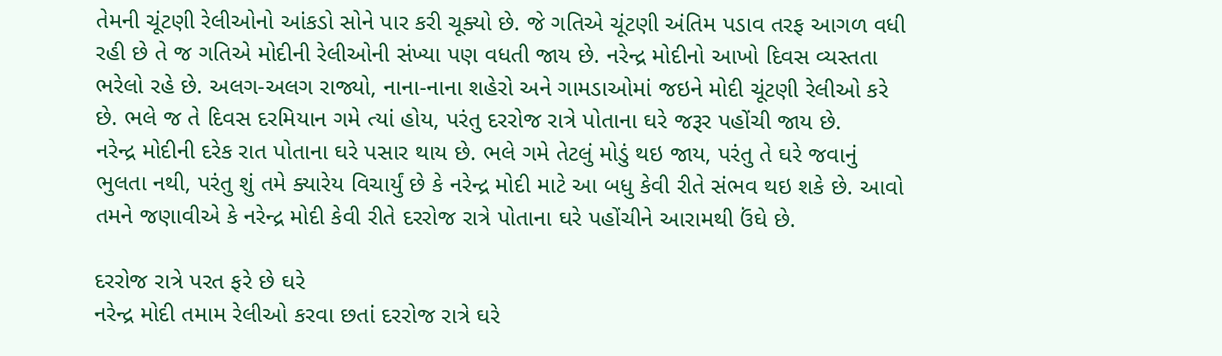તેમની ચૂંટણી રેલીઓનો આંકડો સોને પાર કરી ચૂક્યો છે. જે ગતિએ ચૂંટણી અંતિમ પડાવ તરફ આગળ વધી રહી છે તે જ ગતિએ મોદીની રેલીઓની સંખ્યા પણ વધતી જાય છે. નરેન્દ્ર મોદીનો આખો દિવસ વ્યસ્તતા ભરેલો રહે છે. અલગ-અલગ રાજ્યો, નાના-નાના શહેરો અને ગામડાઓમાં જઇને મોદી ચૂંટણી રેલીઓ કરે છે. ભલે જ તે દિવસ દરમિયાન ગમે ત્યાં હોય, પરંતુ દરરોજ રાત્રે પોતાના ઘરે જરૂર પહોંચી જાય છે.
નરેન્દ્ર મોદીની દરેક રાત પોતાના ઘરે પસાર થાય છે. ભલે ગમે તેટલું મોડું થઇ જાય, પરંતુ તે ઘરે જવાનું ભુલતા નથી, પરંતુ શું તમે ક્યારેય વિચાર્યું છે કે નરેન્દ્ર મોદી માટે આ બધુ કેવી રીતે સંભવ થઇ શકે છે. આવો તમને જણાવીએ કે નરેન્દ્ર મોદી કેવી રીતે દરરોજ રાત્રે પોતાના ઘરે પહોંચીને આરામથી ઉંઘે છે.

દરરોજ રાત્રે પરત ફરે છે ઘરે
નરેન્દ્ર મોદી તમામ રેલીઓ કરવા છતાં દરરોજ રાત્રે ઘરે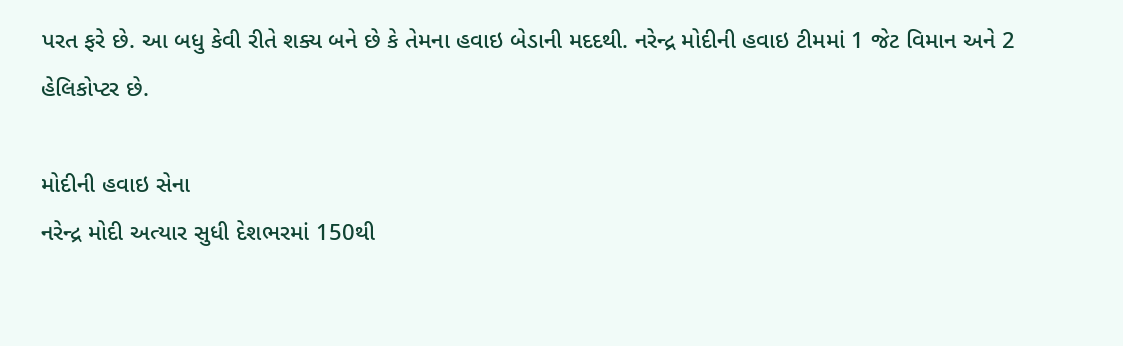પરત ફરે છે. આ બધુ કેવી રીતે શક્ય બને છે કે તેમના હવાઇ બેડાની મદદથી. નરેન્દ્ર મોદીની હવાઇ ટીમમાં 1 જેટ વિમાન અને 2 હેલિકોપ્ટર છે.

મોદીની હવાઇ સેના
નરેન્દ્ર મોદી અત્યાર સુધી દેશભરમાં 150થી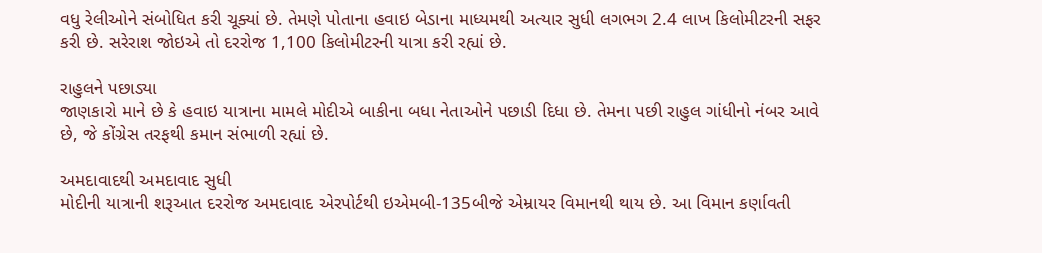વધુ રેલીઓને સંબોધિત કરી ચૂક્યાં છે. તેમણે પોતાના હવાઇ બેડાના માધ્યમથી અત્યાર સુધી લગભગ 2.4 લાખ કિલોમીટરની સફર કરી છે. સરેરાશ જોઇએ તો દરરોજ 1,100 કિલોમીટરની યાત્રા કરી રહ્યાં છે.

રાહુલને પછાડ્યા
જાણકારો માને છે કે હવાઇ યાત્રાના મામલે મોદીએ બાકીના બધા નેતાઓને પછાડી દિધા છે. તેમના પછી રાહુલ ગાંધીનો નંબર આવે છે, જે કોંગ્રેસ તરફથી કમાન સંભાળી રહ્યાં છે.

અમદાવાદથી અમદાવાદ સુધી
મોદીની યાત્રાની શરૂઆત દરરોજ અમદાવાદ એરપોર્ટથી ઇએમબી-135બીજે એમ્રાયર વિમાનથી થાય છે. આ વિમાન કર્ણાવતી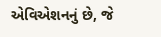એવિએશનનું છે, જે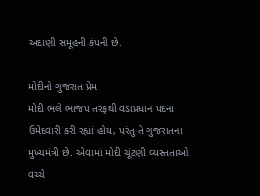અદાણી સમૂહની કંપની છે.

મોદીનો ગુજરાત પ્રેમ
મોદી ભલે ભાજપ તરફથી વડાપ્રધાન પદના ઉમેદવારી કરી રહ્યાં હોય, પરંતુ તે ગુજરાતના મુખ્યમંત્રી છે. એવામાં મોદી ચૂંટણી વ્યસ્તતાઓ વચ્ચે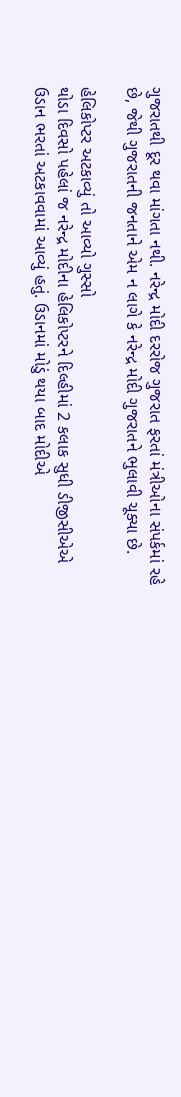ગુજરાતથી દૂર થવા માંગતા નથી. નરેન્દ્ર મોદી દરરોજ ગુજરાત ફરતાં મંત્રીઓના સંપર્કમાં રહે છે, જેથી ગુજરાતની જનતાને એમ ન લાગે કે નરેન્દ્ર મોદી ગુજરાતને ભુલાવી ચૂક્યા છે.

હેલિકોપ્ટર અટકાવ્યું તો આવ્યો ગુસ્સો
થોડા દિવસો પહેલાં જ નરેન્દ્ર મોદીના હેલિકોપ્ટરને દિલ્હીમાં 2 કલાક સુધી ડીજીસીએએ ઉડાન ભરતાં અટકાવવામાં આવ્યું હતું. ઉડાનમાં મોડું થયા બાદ મોદીએ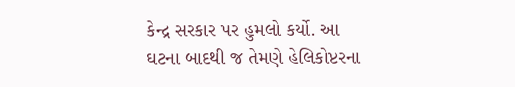કેન્દ્ર સરકાર પર હુમલો કર્યો. આ ઘટના બાદથી જ તેમણે હેલિકોપ્ટરના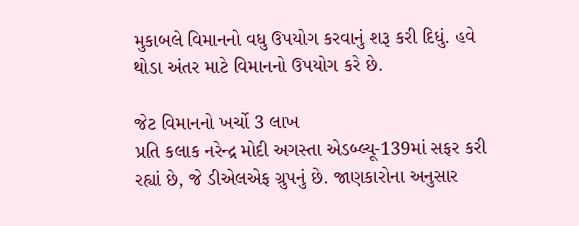મુકાબલે વિમાનનો વધુ ઉપયોગ કરવાનું શરૂ કરી દિધું. હવે થોડા અંતર માટે વિમાનનો ઉપયોગ કરે છે.

જેટ વિમાનનો ખર્ચો 3 લાખ
પ્રતિ કલાક નરેન્દ્ર મોદી અગસ્તા એડબ્લ્યૂ-139માં સફર કરી રહ્યાં છે, જે ડીએલએફ ગ્રુપનું છે. જાણકારોના અનુસાર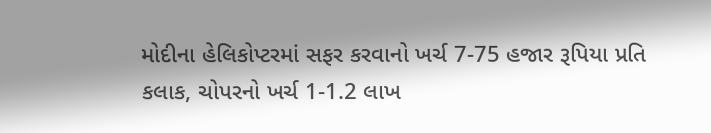મોદીના હેલિકોપ્ટરમાં સફર કરવાનો ખર્ચ 7-75 હજાર રૂપિયા પ્રતિ કલાક, ચોપરનો ખર્ચ 1-1.2 લાખ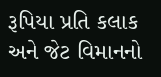રૂપિયા પ્રતિ કલાક અને જેટ વિમાનનો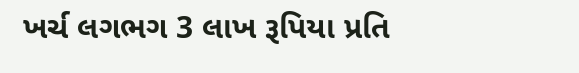ખર્ચ લગભગ 3 લાખ રૂપિયા પ્રતિ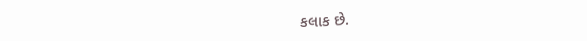કલાક છે.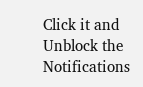Click it and Unblock the Notifications